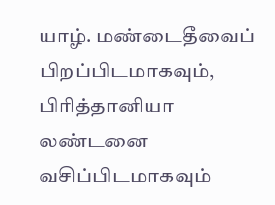யாழ். மண்டைதீவைப் பிறப்பிடமாகவும், பிரித்தானியா லண்டனை வசிப்பிடமாகவும்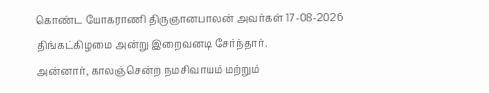கொண்ட யோகராணி திருஞானபாலன் அவர்கள் 17-08-2026 திங்கட்கிழமை அன்று இறைவனடி சேர்ந்தார்.
அன்னார், காலஞ்சென்ற நமசிவாயம் மற்றும்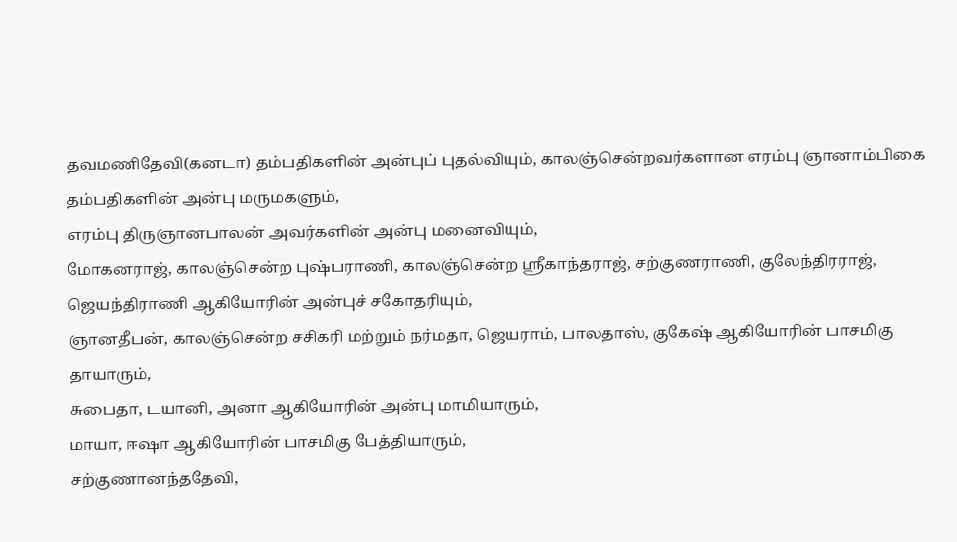தவமணிதேவி(கனடா) தம்பதிகளின் அன்புப் புதல்வியும், காலஞ்சென்றவர்களான எரம்பு ஞானாம்பிகை தம்பதிகளின் அன்பு மருமகளும்,
எரம்பு திருஞானபாலன் அவர்களின் அன்பு மனைவியும்,
மோகனராஜ், காலஞ்சென்ற புஷ்பராணி, காலஞ்சென்ற ஸ்ரீகாந்தராஜ், சற்குணராணி, குலேந்திரராஜ், ஜெயந்திராணி ஆகியோரின் அன்புச் சகோதரியும்,
ஞானதீபன், காலஞ்சென்ற சசிகரி மற்றும் நர்மதா, ஜெயராம், பாலதாஸ், குகேஷ் ஆகியோரின் பாசமிகு தாயாரும்,
சுபைதா, டயானி, அனா ஆகியோரின் அன்பு மாமியாரும்,
மாயா, ஈஷா ஆகியோரின் பாசமிகு பேத்தியாரும்,
சற்குணானந்ததேவி,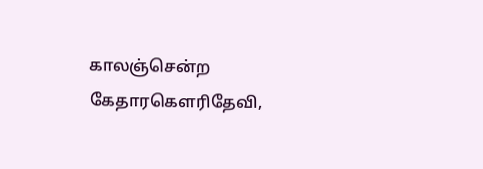காலஞ்சென்ற கேதாரகௌரிதேவி,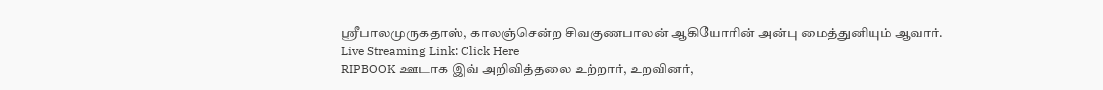ஸ்ரீபாலமுருகதாஸ், காலஞ்சென்ற சிவகுணபாலன் ஆகியோரின் அன்பு மைத்துனியும் ஆவார்.
Live Streaming Link: Click Here
RIPBOOK ஊடாக இவ் அறிவித்தலை உற்றார், உறவினர்,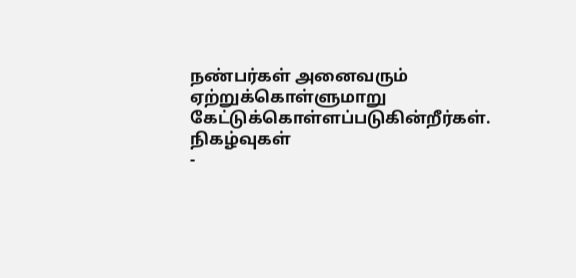நண்பர்கள் அனைவரும் ஏற்றுக்கொள்ளுமாறு கேட்டுக்கொள்ளப்படுகின்றீர்கள்.
நிகழ்வுகள்
-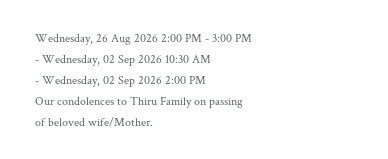Wednesday, 26 Aug 2026 2:00 PM - 3:00 PM
- Wednesday, 02 Sep 2026 10:30 AM
- Wednesday, 02 Sep 2026 2:00 PM
Our condolences to Thiru Family on passing of beloved wife/Mother.